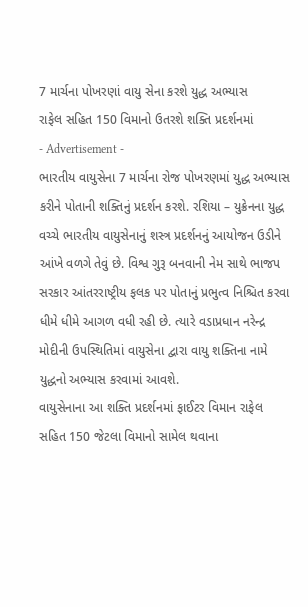7 માર્ચના પોખરણાં વાયુ સેના કરશે યુદ્ધ અભ્યાસ
રાફેલ સહિત 150 વિમાનો ઉતરશે શક્તિ પ્રદર્શનમાં
- Advertisement -
ભારતીય વાયુસેના 7 માર્ચના રોજ પોખરણમાં યુદ્ધ અભ્યાસ કરીને પોતાની શક્તિનું પ્રદર્શન કરશે. રશિયા – યુક્રેનના યુદ્ધ વચ્ચે ભારતીય વાયુસેનાનું શસ્ત્ર પ્રદર્શનનું આયોજન ઉડીને આંખે વળગે તેવું છે. વિશ્વ ગુરૂ બનવાની નેમ સાથે ભાજપ સરકાર આંતરરાષ્ટ્રીય ફલક પર પોતાનું પ્રભુત્વ નિશ્ચિત કરવા ધીમે ધીમે આગળ વધી રહી છે. ત્યારે વડાપ્રધાન નરેન્દ્ર મોદીની ઉપસ્થિતિમાં વાયુસેના દ્વારા વાયુ શક્તિના નામે યુદ્ધનો અભ્યાસ કરવામાં આવશે.
વાયુસેનાના આ શક્તિ પ્રદર્શનમાં ફાઈટર વિમાન રાફેલ સહિત 150 જેટલા વિમાનો સામેલ થવાના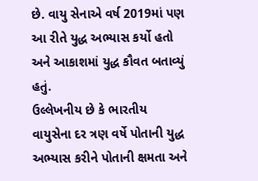છે. વાયુ સેનાએ વર્ષ 2019માં પણ આ રીતે યુદ્ધ અભ્યાસ કર્યો હતો અને આકાશમાં યુદ્ધ કૌવત બતાવ્યું હતું.
ઉલ્લેખનીય છે કે ભારતીય વાયુસેના દર ત્રણ વર્ષે પોતાની યુદ્ધ અભ્યાસ કરીને પોતાની ક્ષમતા અને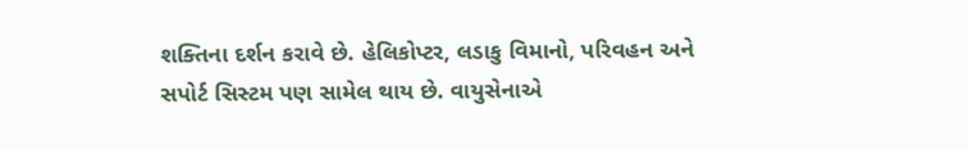શક્તિના દર્શન કરાવે છે. હેલિકોપ્ટર, લડાકુ વિમાનો, પરિવહન અને સપોર્ટ સિસ્ટમ પણ સામેલ થાય છે. વાયુસેનાએ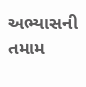અભ્યાસની તમામ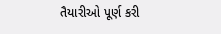તૈયારીઓ પૂર્ણ કરી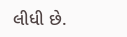લીધી છે.